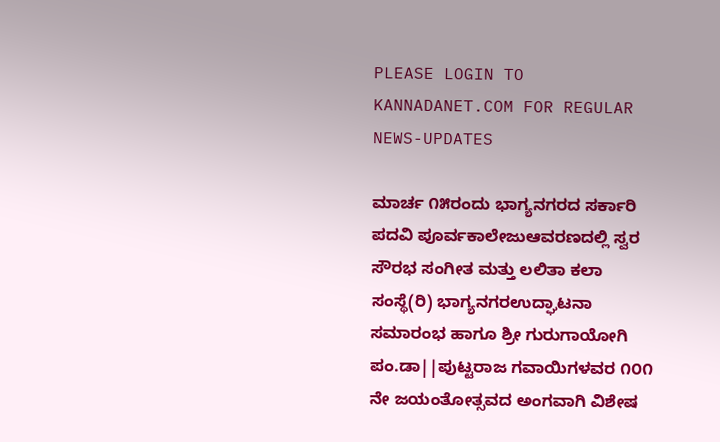PLEASE LOGIN TO KANNADANET.COM FOR REGULAR NEWS-UPDATES

ಮಾರ್ಚ ೧೫ರಂದು ಭಾಗ್ಯನಗರದ ಸರ್ಕಾರಿ ಪದವಿ ಪೂರ್ವಕಾಲೇಜುಆವರಣದಲ್ಲಿ ಸ್ವರ ಸೌರಭ ಸಂಗೀತ ಮತ್ತು ಲಲಿತಾ ಕಲಾ ಸಂಸ್ಥೆ(ರಿ) ಭಾಗ್ಯನಗರಉದ್ಘಾಟನಾ ಸಮಾರಂಭ ಹಾಗೂ ಶ್ರೀ ಗುರುಗಾಯೋಗಿ ಪಂ.ಡಾ||ಪುಟ್ಟರಾಜ ಗವಾಯಿಗಳವರ ೧೦೧ ನೇ ಜಯಂತೋತ್ಸವದ ಅಂಗವಾಗಿ ವಿಶೇಷ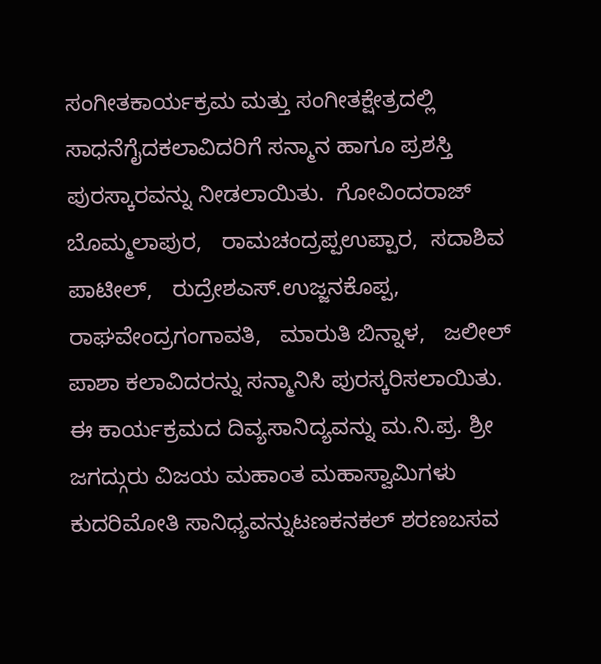ಸಂಗೀತಕಾರ್ಯಕ್ರಮ ಮತ್ತು ಸಂಗೀತಕ್ಷೇತ್ರದಲ್ಲಿ ಸಾಧನೆಗೈದಕಲಾವಿದರಿಗೆ ಸನ್ಮಾನ ಹಾಗೂ ಪ್ರಶಸ್ತಿ ಪುರಸ್ಕಾರವನ್ನು ನೀಡಲಾಯಿತು.  ಗೋವಿಂದರಾಜ್ ಬೊಮ್ಮಲಾಪುರ,   ರಾಮಚಂದ್ರಪ್ಪಉಪ್ಪಾರ,  ಸದಾಶಿವ ಪಾಟೀಲ್,   ರುದ್ರೇಶಎಸ್.ಉಜ್ಜನಕೊಪ್ಪ,   ರಾಘವೇಂದ್ರಗಂಗಾವತಿ,   ಮಾರುತಿ ಬಿನ್ನಾಳ,   ಜಲೀಲ್ ಪಾಶಾ ಕಲಾವಿದರನ್ನು ಸನ್ಮಾನಿಸಿ ಪುರಸ್ಕರಿಸಲಾಯಿತು.
ಈ ಕಾರ್ಯಕ್ರಮದ ದಿವ್ಯಸಾನಿದ್ಯವನ್ನು ಮ.ನಿ.ಪ್ರ. ಶ್ರೀ ಜಗದ್ಗುರು ವಿಜಯ ಮಹಾಂತ ಮಹಾಸ್ವಾಮಿಗಳು ಕುದರಿಮೋತಿ ಸಾನಿಧ್ಯವನ್ನುಟಣಕನಕಲ್ ಶರಣಬಸವ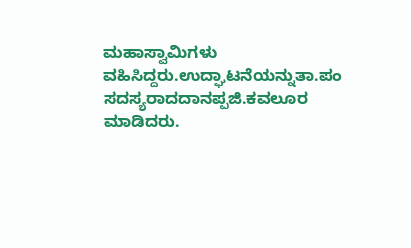ಮಹಾಸ್ವಾಮಿಗಳು ವಹಿಸಿದ್ದರು.ಉದ್ಘಾಟನೆಯನ್ನುತಾ.ಪಂ ಸದಸ್ಯರಾದದಾನಪ್ಪಜಿ.ಕವಲೂರ ಮಾಡಿದರು.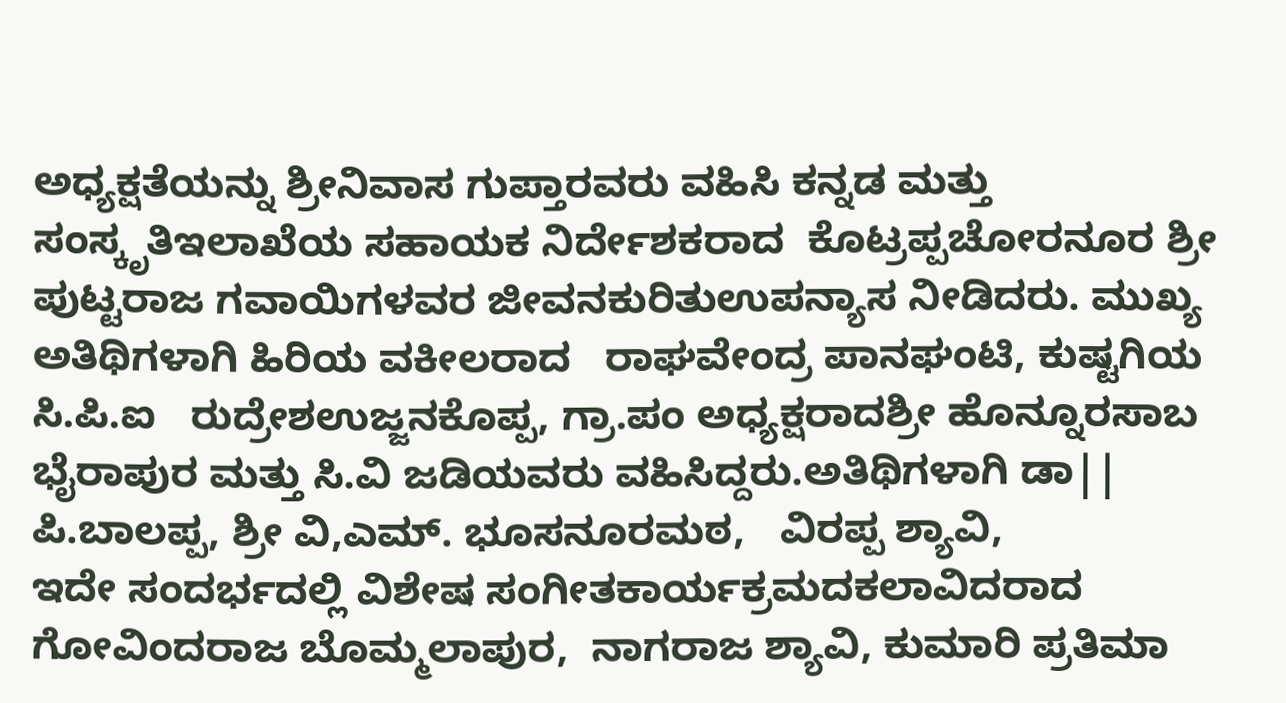ಅಧ್ಯಕ್ಷತೆಯನ್ನು ಶ್ರೀನಿವಾಸ ಗುಪ್ತಾರವರು ವಹಿಸಿ ಕನ್ನಡ ಮತ್ತು ಸಂಸ್ಕೃತಿಇಲಾಖೆಯ ಸಹಾಯಕ ನಿರ್ದೇಶಕರಾದ  ಕೊಟ್ರಪ್ಪಚೋರನೂರ ಶ್ರೀ ಪುಟ್ಟರಾಜ ಗವಾಯಿಗಳವರ ಜೀವನಕುರಿತುಉಪನ್ಯಾಸ ನೀಡಿದರು. ಮುಖ್ಯ ಅತಿಥಿಗಳಾಗಿ ಹಿರಿಯ ವಕೀಲರಾದ   ರಾಘವೇಂದ್ರ ಪಾನಘಂಟಿ, ಕುಷ್ಟಗಿಯ ಸಿ.ಪಿ.ಐ   ರುದ್ರೇಶಉಜ್ಜನಕೊಪ್ಪ, ಗ್ರಾ.ಪಂ ಅಧ್ಯಕ್ಷರಾದಶ್ರೀ ಹೊನ್ನೂರಸಾಬ ಭೈರಾಪುರ ಮತ್ತು ಸಿ.ವಿ ಜಡಿಯವರು ವಹಿಸಿದ್ದರು.ಅತಿಥಿಗಳಾಗಿ ಡಾ|| ಪಿ.ಬಾಲಪ್ಪ, ಶ್ರೀ ವಿ,ಎಮ್. ಭೂಸನೂರಮಠ,   ವಿರಪ್ಪ ಶ್ಯಾವಿ,
ಇದೇ ಸಂದರ್ಭದಲ್ಲಿ ವಿಶೇಷ ಸಂಗೀತಕಾರ್ಯಕ್ರಮದಕಲಾವಿದರಾದ   ಗೋವಿಂದರಾಜ ಬೊಮ್ಮಲಾಪುರ,  ನಾಗರಾಜ ಶ್ಯಾವಿ, ಕುಮಾರಿ ಪ್ರತಿಮಾ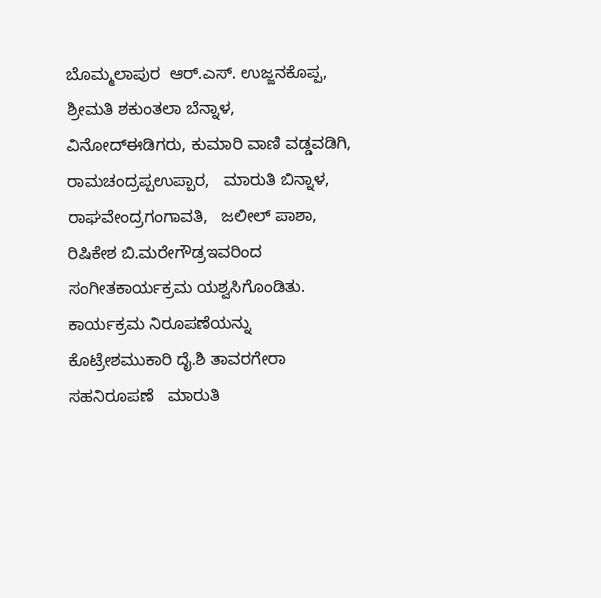ಬೊಮ್ಮಲಾಪುರ  ಆರ್.ಎಸ್. ಉಜ್ಜನಕೊಪ್ಪ, ಶ್ರೀಮತಿ ಶಕುಂತಲಾ ಬೆನ್ನಾಳ,  ವಿನೋದ್‌ಈಡಿಗರು, ಕುಮಾರಿ ವಾಣಿ ವಡ್ಡವಡಿಗಿ,   ರಾಮಚಂದ್ರಪ್ಪಉಪ್ಪಾರ,   ಮಾರುತಿ ಬಿನ್ನಾಳ,  ರಾಘವೇಂದ್ರಗಂಗಾವತಿ,   ಜಲೀಲ್ ಪಾಶಾ,  ರಿಷಿಕೇಶ ಬಿ.ಮರೇಗೌಡ್ರಇವರಿಂದ ಸಂಗೀತಕಾರ್ಯಕ್ರಮ ಯಶ್ವಸಿಗೊಂಡಿತು.
ಕಾರ್ಯಕ್ರಮ ನಿರೂಪಣೆಯನ್ನು  ಕೊಟ್ರೇಶಮುಕಾರಿ ದೈ.ಶಿ ತಾವರಗೇರಾ ಸಹನಿರೂಪಣೆ   ಮಾರುತಿ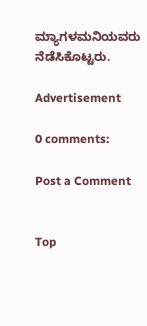ಮ್ಯಾಗಳಮನಿಯವರು ನೆಡೆಸಿಕೊಟ್ಟರು.

Advertisement

0 comments:

Post a Comment


Top